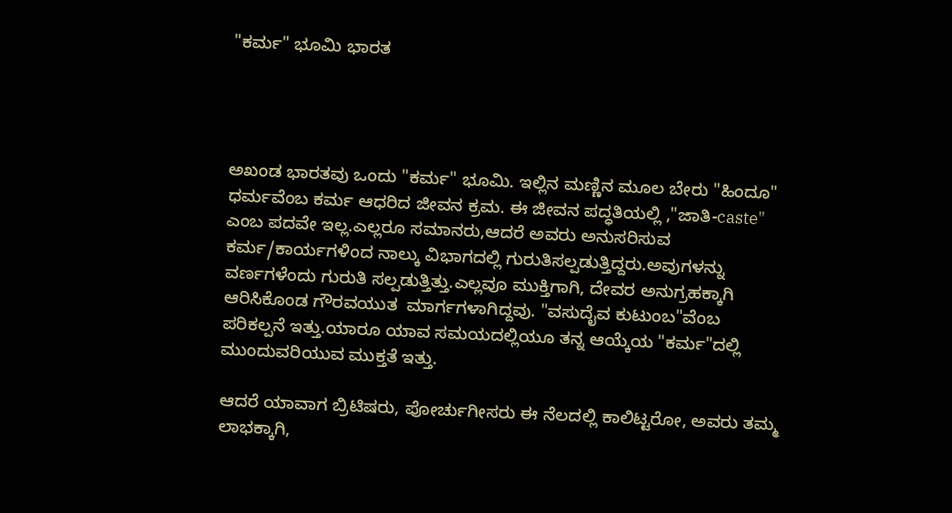"ಕರ್ಮ" ಭೂಮಿ ಭಾರತ




ಅಖಂಡ ಭಾರತವು ಒಂದು "ಕರ್ಮ" ಭೂಮಿ. ಇಲ್ಲಿನ ಮಣ್ಣಿನ ಮೂಲ ಬೇರು "ಹಿಂದೂ" ಧರ್ಮವೆಂಬ ಕರ್ಮ ಆಧರಿದ ಜೀವನ ಕ್ರಮ. ಈ ಜೀವನ ಪದ್ಧತಿಯಲ್ಲಿ ,"ಜಾತಿ-caste" ಎಂಬ ಪದವೇ ಇಲ್ಲ.ಎಲ್ಲರೂ ಸಮಾನರು,ಆದರೆ ಅವರು ಅನುಸರಿಸುವ ಕರ್ಮ/ಕಾರ್ಯಗಳಿಂದ ನಾಲ್ಕು ವಿಭಾಗದಲ್ಲಿ ಗುರುತಿಸಲ್ಪಡುತ್ತಿದ್ದರು.ಅವುಗಳನ್ನು ವರ್ಣಗಳೆಂದು ಗುರುತಿ ಸಲ್ಪಡುತ್ತಿತ್ತು.ಎಲ್ಲವೂ ಮುಕ್ತಿಗಾಗಿ, ದೇವರ ಅನುಗ್ರಹಕ್ಕಾಗಿ ಆರಿಸಿಕೊಂಡ ಗೌರವಯುತ  ಮಾರ್ಗಗಳಾಗಿದ್ದವು. "ವಸುದೈವ ಕುಟುಂಬ"ವೆಂಬ ಪರಿಕಲ್ಪನೆ ಇತ್ತು.ಯಾರೂ ಯಾವ ಸಮಯದಲ್ಲಿಯೂ ತನ್ನ ಆಯ್ಕೆಯ "ಕರ್ಮ"ದಲ್ಲಿ ಮುಂದುವರಿಯುವ ಮುಕ್ತತೆ ಇತ್ತು.

ಆದರೆ ಯಾವಾಗ ಬ್ರಿಟಿಷರು, ಪೋರ್ಚುಗೀಸರು ಈ ನೆಲದಲ್ಲಿ ಕಾಲಿಟ್ಟರೋ, ಅವರು ತಮ್ಮ ಲಾಭಕ್ಕಾಗಿ,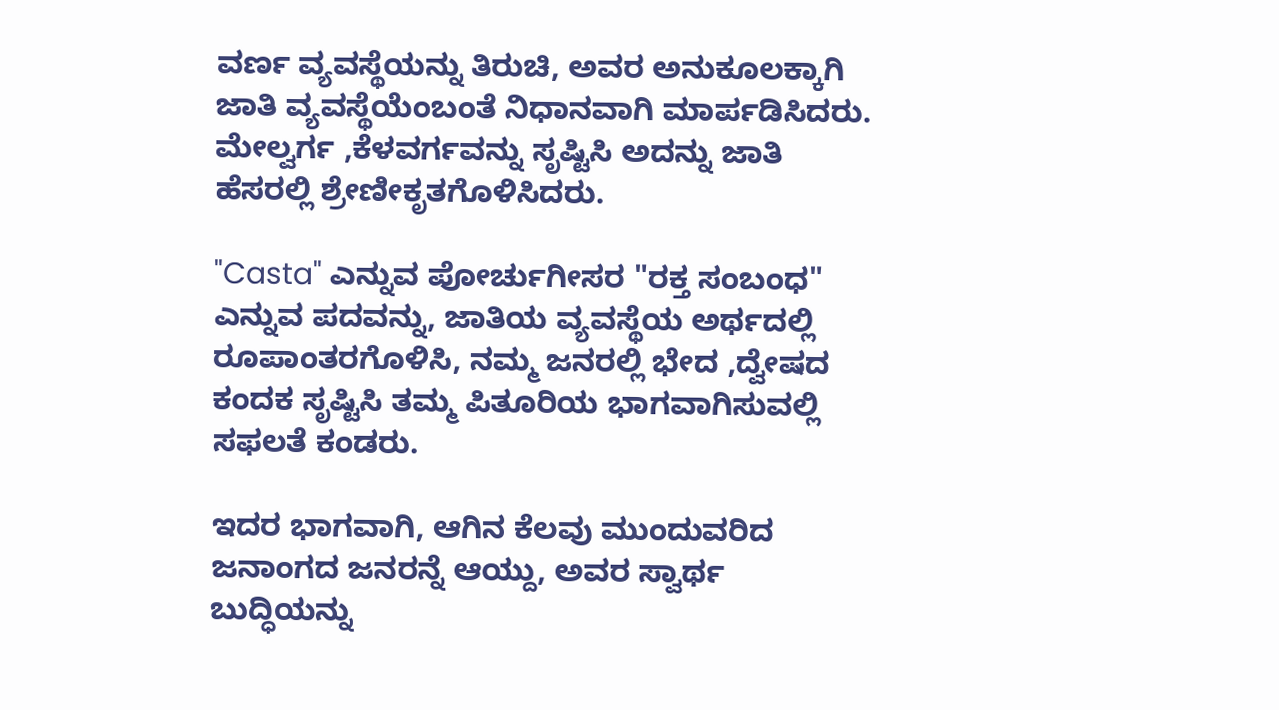ವರ್ಣ ವ್ಯವಸ್ಥೆಯನ್ನು ತಿರುಚಿ, ಅವರ ಅನುಕೂಲಕ್ಕಾಗಿ ಜಾತಿ ವ್ಯವಸ್ಥೆಯೆಂಬಂತೆ ನಿಧಾನವಾಗಿ ಮಾರ್ಪಡಿಸಿದರು. ಮೇಲ್ವರ್ಗ ,ಕೆಳವರ್ಗವನ್ನು ಸೃಷ್ಟಿಸಿ ಅದನ್ನು ಜಾತಿ ಹೆಸರಲ್ಲಿ ಶ್ರೇಣೀಕೃತಗೊಳಿಸಿದರು.

"Casta" ಎನ್ನುವ ಪೋರ್ಚುಗೀಸರ "ರಕ್ತ ಸಂಬಂಧ" ಎನ್ನುವ ಪದವನ್ನು, ಜಾತಿಯ ವ್ಯವಸ್ಥೆಯ ಅರ್ಥದಲ್ಲಿ ರೂಪಾಂತರಗೊಳಿಸಿ, ನಮ್ಮ ಜನರಲ್ಲಿ ಭೇದ ,ದ್ವೇಷದ ಕಂದಕ ಸೃಷ್ಟಿಸಿ ತಮ್ಮ ಪಿತೂರಿಯ ಭಾಗವಾಗಿಸುವಲ್ಲಿ ಸಫಲತೆ ಕಂಡರು.

ಇದರ ಭಾಗವಾಗಿ, ಆಗಿನ ಕೆಲವು ಮುಂದುವರಿದ ಜನಾಂಗದ ಜನರನ್ನೆ ಆಯ್ದು, ಅವರ ಸ್ವಾರ್ಥ ಬುದ್ಧಿಯನ್ನು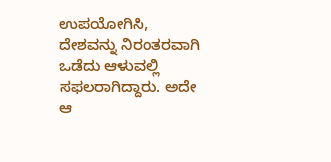ಉಪಯೋಗಿಸಿ, ದೇಶವನ್ನು ನಿರಂತರವಾಗಿ ಒಡೆದು ಆಳುವಲ್ಲಿ ಸಫಲರಾಗಿದ್ದಾರು. ಅದೇ ಆ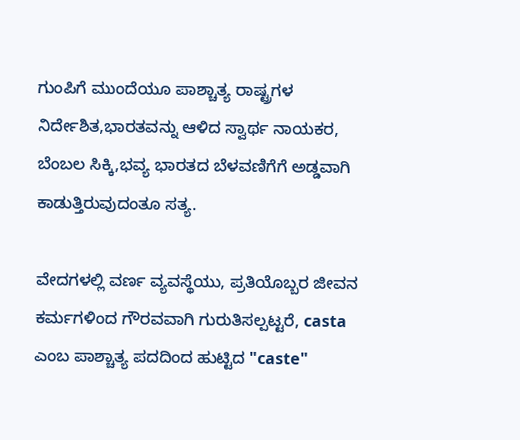ಗುಂಪಿಗೆ ಮುಂದೆಯೂ ಪಾಶ್ಚಾತ್ಯ ರಾಷ್ಟ್ರಗಳ ನಿರ್ದೇಶಿತ,ಭಾರತವನ್ನು ಆಳಿದ ಸ್ವಾರ್ಥ ನಾಯಕರ, ಬೆಂಬಲ ಸಿಕ್ಕಿ,ಭವ್ಯ ಭಾರತದ ಬೆಳವಣಿಗೆಗೆ ಅಡ್ಡವಾಗಿ ಕಾಡುತ್ತಿರುವುದಂತೂ ಸತ್ಯ.

ವೇದಗಳಲ್ಲಿ ವರ್ಣ ವ್ಯವಸ್ಥೆಯು, ಪ್ರತಿಯೊಬ್ಬರ ಜೀವನ ಕರ್ಮಗಳಿಂದ ಗೌರವವಾಗಿ ಗುರುತಿಸಲ್ಪಟ್ಟರೆ, casta ಎಂಬ ಪಾಶ್ಚಾತ್ಯ ಪದದಿಂದ ಹುಟ್ಟಿದ "caste"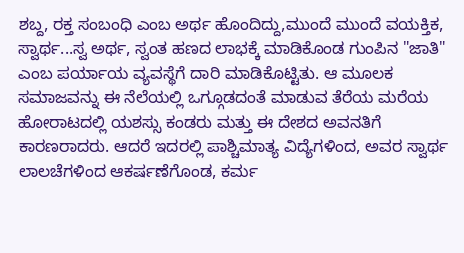ಶಬ್ದ, ರಕ್ತ ಸಂಬಂಧಿ ಎಂಬ ಅರ್ಥ ಹೊಂದಿದ್ದು,ಮುಂದೆ ಮುಂದೆ ವಯಕ್ತಿಕ, ಸ್ವಾರ್ಥ...ಸ್ವ ಅರ್ಥ, ಸ್ವಂತ ಹಣದ ಲಾಭಕ್ಕೆ ಮಾಡಿಕೊಂಡ ಗುಂಪಿನ "ಜಾತಿ" ಎಂಬ ಪರ್ಯಾಯ ವ್ಯವಸ್ಥೆಗೆ ದಾರಿ ಮಾಡಿಕೊಟ್ಟಿತು. ಆ ಮೂಲಕ ಸಮಾಜವನ್ನು ಈ ನೆಲೆಯಲ್ಲಿ ಒಗ್ಗೂಡದಂತೆ ಮಾಡುವ ತೆರೆಯ ಮರೆಯ ಹೋರಾಟದಲ್ಲಿ ಯಶಸ್ಸು ಕಂಡರು ಮತ್ತು ಈ ದೇಶದ ಅವನತಿಗೆ ಕಾರಣರಾದರು. ಆದರೆ ಇದರಲ್ಲಿ ಪಾಶ್ಚಿಮಾತ್ಯ ವಿದ್ಯೆಗಳಿಂದ, ಅವರ ಸ್ವಾರ್ಥ ಲಾಲಚೆಗಳಿಂದ ಆಕರ್ಷಣೆಗೊಂಡ, ಕರ್ಮ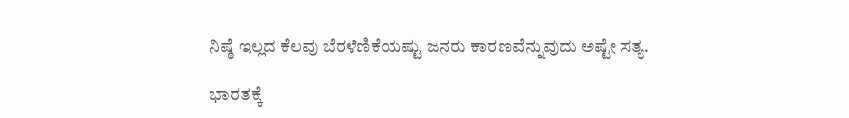ನಿಷ್ಠೆ ಇಲ್ಲದ ಕೆಲವು ಬೆರಳೆಣಿಕೆಯಷ್ಟು ಜನರು ಕಾರಣವೆನ್ನುವುದು ಅಷ್ಟೇ ಸತ್ಯ.

ಭಾರತಕ್ಕೆ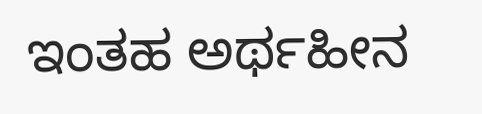ಇಂತಹ ಅರ್ಥಹೀನ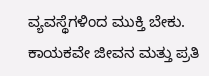ವ್ಯವಸ್ಥೆಗಳಿಂದ ಮುಕ್ತಿ ಬೇಕು. ಕಾಯಕವೇ ಜೀವನ ಮತ್ತು ಪ್ರತಿ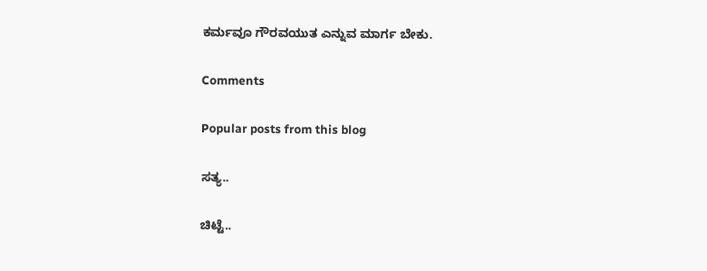ಕರ್ಮವೂ ಗೌರವಯುತ ಎನ್ನುವ ಮಾರ್ಗ ಬೇಕು.

Comments

Popular posts from this blog

ಸತ್ಯ..

ಚಿಟ್ಟೆ..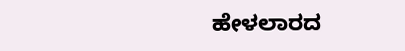ಹೇಳಲಾರದ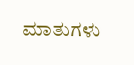ಮಾತುಗಳು